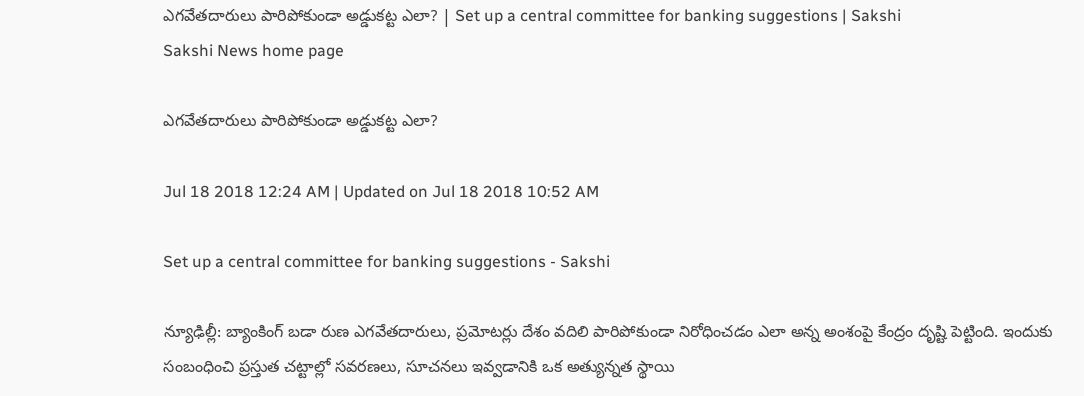ఎగవేతదారులు పారిపోకుండా అడ్డుకట్ట ఎలా? | Set up a central committee for banking suggestions | Sakshi
Sakshi News home page

ఎగవేతదారులు పారిపోకుండా అడ్డుకట్ట ఎలా?

Jul 18 2018 12:24 AM | Updated on Jul 18 2018 10:52 AM

Set up a central committee for banking suggestions - Sakshi

న్యూఢిల్లీ: బ్యాంకింగ్‌ బడా రుణ ఎగవేతదారులు, ప్రమోటర్లు దేశం వదిలి పారిపోకుండా నిరోధించడం ఎలా అన్న అంశంపై కేంద్రం దృష్టి పెట్టింది. ఇందుకు సంబంధించి ప్రస్తుత చట్టాల్లో సవరణలు, సూచనలు ఇవ్వడానికి ఒక అత్యున్నత స్థాయి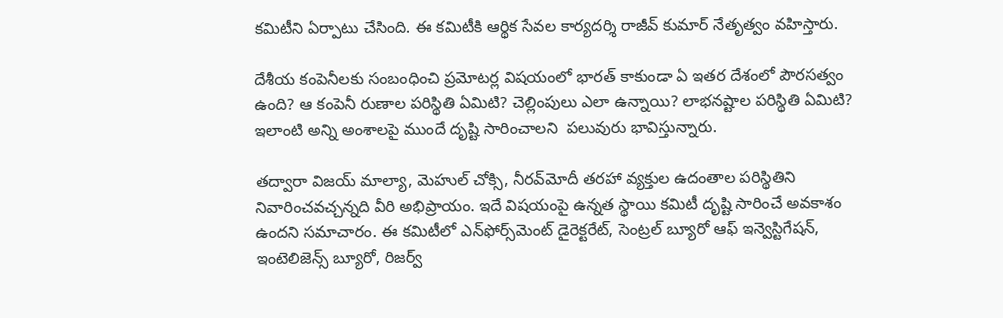కమిటీని ఏర్పాటు చేసింది. ఈ కమిటీకి ఆర్థిక సేవల కార్యదర్శి రాజీవ్‌ కుమార్‌ నేతృత్వం వహిస్తారు.

దేశీయ కంపెనీలకు సంబంధించి ప్రమోటర్ల విషయంలో భారత్‌ కాకుండా ఏ ఇతర దేశంలో పౌరసత్వం ఉంది? ఆ కంపెనీ రుణాల పరిస్థితి ఏమిటి? చెల్లింపులు ఎలా ఉన్నాయి? లాభనష్టాల పరిస్థితి ఏమిటి? ఇలాంటి అన్ని అంశాలపై ముందే దృష్టి సారించాలని  పలువురు భావిస్తున్నారు.

తద్వారా విజయ్‌ మాల్యా, మెహుల్‌ చోక్సి, నీరవ్‌మోదీ తరహా వ్యక్తుల ఉదంతాల పరిస్థితిని నివారించవచ్చన్నది వీరి అభిప్రాయం. ఇదే విషయంపై ఉన్నత స్థాయి కమిటీ దృష్టి సారించే అవకాశం ఉందని సమాచారం. ఈ కమిటీలో ఎన్‌ఫోర్స్‌మెంట్‌ డైరెక్టరేట్, సెంట్రల్‌ బ్యూరో ఆఫ్‌ ఇన్వెస్టిగేషన్, ఇంటెలిజెన్స్‌ బ్యూరో, రిజర్వ్‌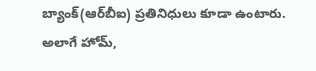బ్యాంక్‌(ఆర్‌బీఐ) ప్రతినిధులు కూడా ఉంటారు. అలాగే హోమ్,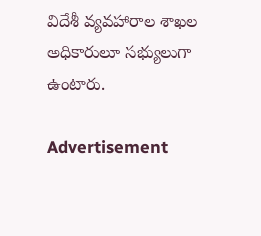విదేశీ వ్యవహారాల శాఖల అధికారులూ సభ్యులుగా ఉంటారు.

Advertisement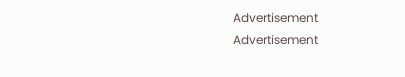Advertisement
Advertisement